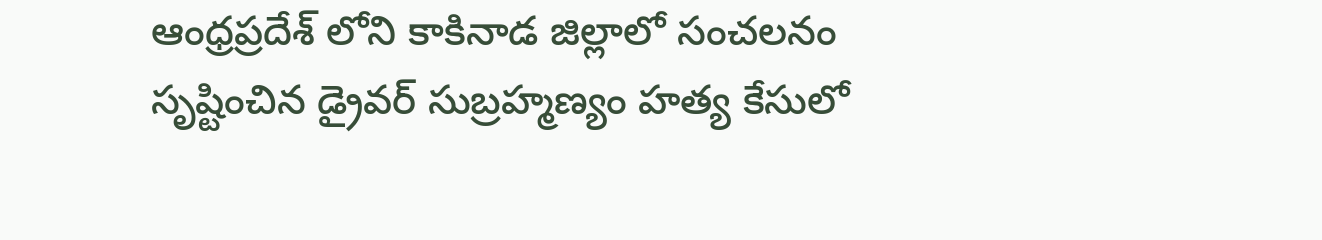ఆంధ్రప్రదేశ్ లోని కాకినాడ జిల్లాలో సంచలనం సృష్టించిన డ్రైవర్ సుబ్రహ్మణ్యం హత్య కేసులో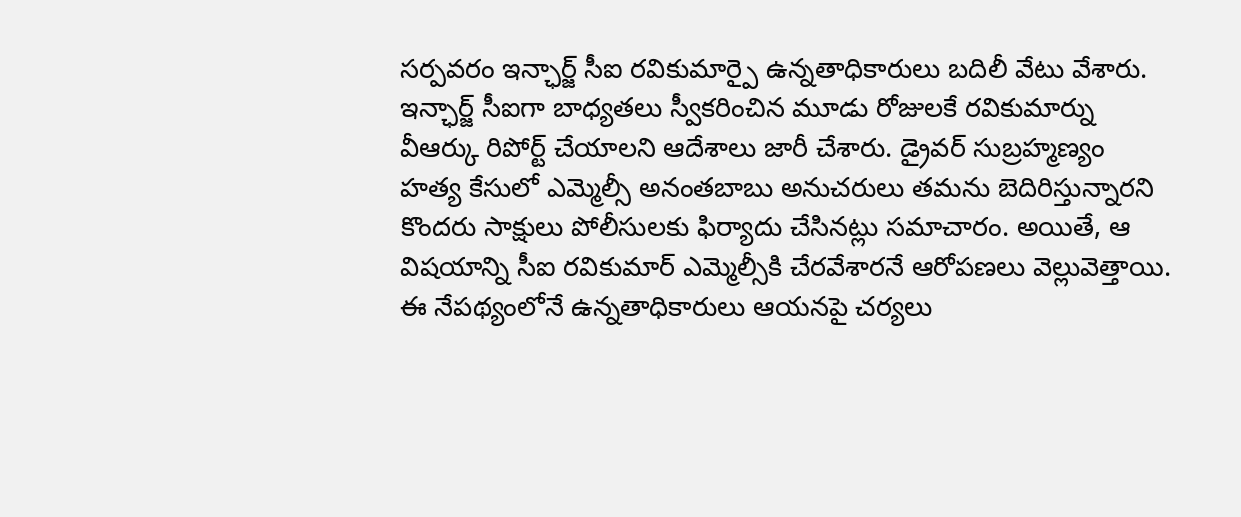సర్పవరం ఇన్ఛార్జ్ సీఐ రవికుమార్పై ఉన్నతాధికారులు బదిలీ వేటు వేశారు. ఇన్ఛార్జ్ సీఐగా బాధ్యతలు స్వీకరించిన మూడు రోజులకే రవికుమార్ను వీఆర్కు రిపోర్ట్ చేయాలని ఆదేశాలు జారీ చేశారు. డ్రైవర్ సుబ్రహ్మణ్యం హత్య కేసులో ఎమ్మెల్సీ అనంతబాబు అనుచరులు తమను బెదిరిస్తున్నారని కొందరు సాక్షులు పోలీసులకు ఫిర్యాదు చేసినట్లు సమాచారం. అయితే, ఆ విషయాన్ని సీఐ రవికుమార్ ఎమ్మెల్సీకి చేరవేశారనే ఆరోపణలు వెల్లువెత్తాయి. ఈ నేపథ్యంలోనే ఉన్నతాధికారులు ఆయనపై చర్యలు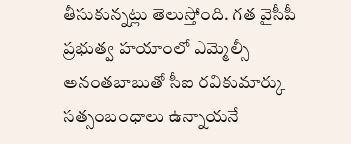తీసుకున్నట్లు తెలుస్తోంది. గత వైసీపీ ప్రభుత్వ హయాంలో ఎమ్మెల్సీ అనంతబాబుతో సీఐ రవికుమార్కు సత్సంబంధాలు ఉన్నాయనే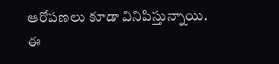ఆరోపణలు కూడా వినిపిస్తున్నాయి. ఈ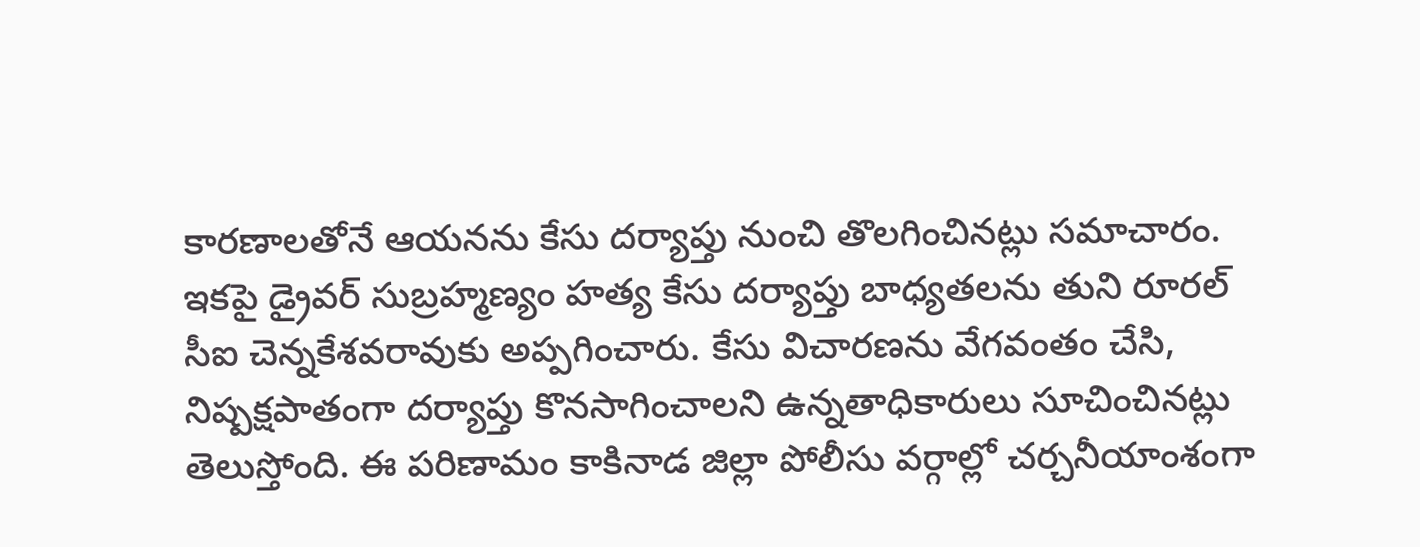కారణాలతోనే ఆయనను కేసు దర్యాప్తు నుంచి తొలగించినట్లు సమాచారం. ఇకపై డ్రైవర్ సుబ్రహ్మణ్యం హత్య కేసు దర్యాప్తు బాధ్యతలను తుని రూరల్ సీఐ చెన్నకేశవరావుకు అప్పగించారు. కేసు విచారణను వేగవంతం చేసి, నిష్పక్షపాతంగా దర్యాప్తు కొనసాగించాలని ఉన్నతాధికారులు సూచించినట్లు తెలుస్తోంది. ఈ పరిణామం కాకినాడ జిల్లా పోలీసు వర్గాల్లో చర్చనీయాంశంగా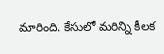మారింది. కేసులో మరిన్ని కీలక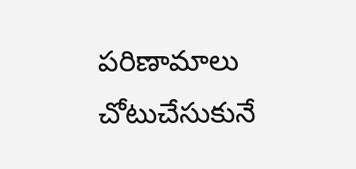పరిణామాలు చోటుచేసుకునే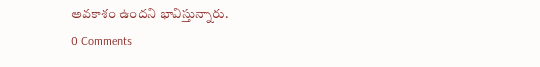అవకాశం ఉందని భావిస్తున్నారు.
0 Comments